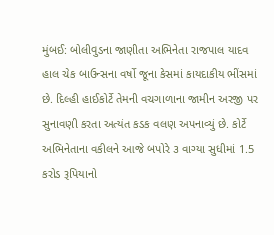મુંબઈ: બોલીવુડના જાણીતા અભિનેતા રાજપાલ યાદવ હાલ ચેક બાઉન્સના વર્ષો જૂના કેસમાં કાયદાકીય ભીંસમાં છે. દિલ્હી હાઈકોર્ટે તેમની વચગાળાના જામીન અરજી પર સુનાવણી કરતા અત્યંત કડક વલણ અપનાવ્યું છે. કોર્ટે અભિનેતાના વકીલને આજે બપોરે ૩ વાગ્યા સુધીમાં 1.5 કરોડ રૂપિયાનો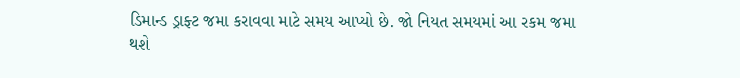ડિમાન્ડ ડ્રાફ્ટ જમા કરાવવા માટે સમય આપ્યો છે. જો નિયત સમયમાં આ રકમ જમા થશે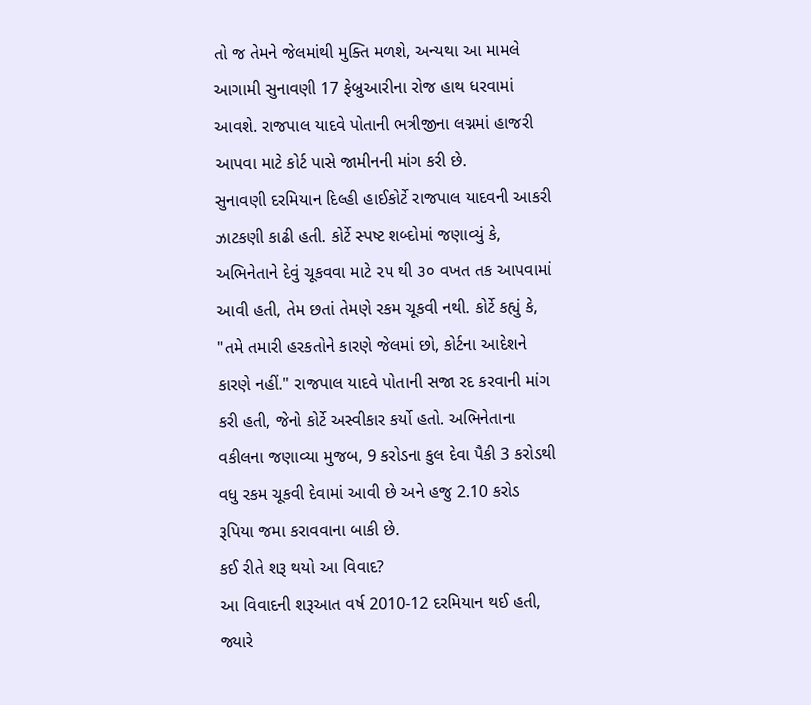તો જ તેમને જેલમાંથી મુક્તિ મળશે, અન્યથા આ મામલે આગામી સુનાવણી 17 ફેબ્રુઆરીના રોજ હાથ ધરવામાં આવશે. રાજપાલ યાદવે પોતાની ભત્રીજીના લગ્નમાં હાજરી આપવા માટે કોર્ટ પાસે જામીનની માંગ કરી છે.
સુનાવણી દરમિયાન દિલ્હી હાઈકોર્ટે રાજપાલ યાદવની આકરી ઝાટકણી કાઢી હતી. કોર્ટે સ્પષ્ટ શબ્દોમાં જણાવ્યું કે, અભિનેતાને દેવું ચૂકવવા માટે ૨૫ થી ૩૦ વખત તક આપવામાં આવી હતી, તેમ છતાં તેમણે રકમ ચૂકવી નથી. કોર્ટે કહ્યું કે, "તમે તમારી હરકતોને કારણે જેલમાં છો, કોર્ટના આદેશને કારણે નહીં." રાજપાલ યાદવે પોતાની સજા રદ કરવાની માંગ કરી હતી, જેનો કોર્ટે અસ્વીકાર કર્યો હતો. અભિનેતાના વકીલના જણાવ્યા મુજબ, 9 કરોડના કુલ દેવા પૈકી 3 કરોડથી વધુ રકમ ચૂકવી દેવામાં આવી છે અને હજુ 2.10 કરોડ રૂપિયા જમા કરાવવાના બાકી છે.
કઈ રીતે શરૂ થયો આ વિવાદ?
આ વિવાદની શરૂઆત વર્ષ 2010-12 દરમિયાન થઈ હતી, જ્યારે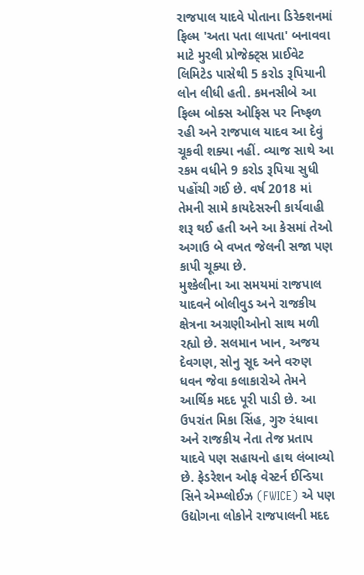રાજપાલ યાદવે પોતાના ડિરેક્શનમાં ફિલ્મ 'અતા પતા લાપતા' બનાવવા માટે મુરલી પ્રોજેક્ટ્સ પ્રાઈવેટ લિમિટેડ પાસેથી 5 કરોડ રૂપિયાની લોન લીધી હતી. કમનસીબે આ ફિલ્મ બોક્સ ઓફિસ પર નિષ્ફળ રહી અને રાજપાલ યાદવ આ દેવું ચૂકવી શક્યા નહીં. વ્યાજ સાથે આ રકમ વધીને 9 કરોડ રૂપિયા સુધી પહોંચી ગઈ છે. વર્ષ 2018 માં તેમની સામે કાયદેસરની કાર્યવાહી શરૂ થઈ હતી અને આ કેસમાં તેઓ અગાઉ બે વખત જેલની સજા પણ કાપી ચૂક્યા છે.
મુશ્કેલીના આ સમયમાં રાજપાલ યાદવને બોલીવુડ અને રાજકીય ક્ષેત્રના અગ્રણીઓનો સાથ મળી રહ્યો છે. સલમાન ખાન, અજય દેવગણ, સોનુ સૂદ અને વરુણ ધવન જેવા કલાકારોએ તેમને આર્થિક મદદ પૂરી પાડી છે. આ ઉપરાંત મિકા સિંહ, ગુરુ રંધાવા અને રાજકીય નેતા તેજ પ્રતાપ યાદવે પણ સહાયનો હાથ લંબાવ્યો છે. ફેડરેશન ઓફ વેસ્ટર્ન ઈન્ડિયા સિને એમ્પ્લોઈઝ (FWICE) એ પણ ઉદ્યોગના લોકોને રાજપાલની મદદ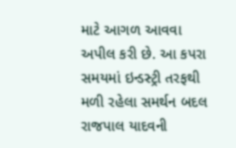માટે આગળ આવવા અપીલ કરી છે. આ કપરા સમયમાં ઇન્ડસ્ટ્રી તરફથી મળી રહેલા સમર્થન બદલ રાજપાલ યાદવની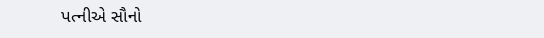પત્નીએ સૌનો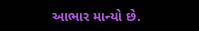આભાર માન્યો છે.